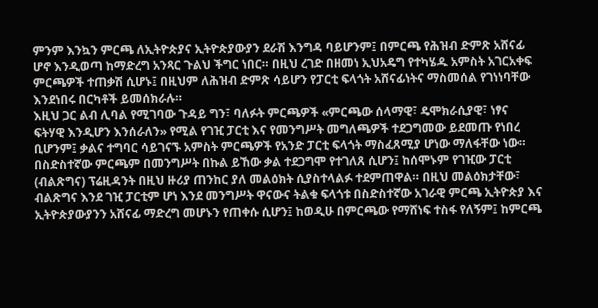ምንም እንኳን ምርጫ ለኢትዮጵያና ኢትዮጵያውያን ደራሽ እንግዳ ባይሆንም፤ በምርጫ የሕዝብ ድምጽ አሸናፊ ሆኖ እንዲወጣ ከማድረግ አንጻር ጉልህ ችግር ነበር። በዚህ ረገድ በዘመነ ኢህአዴግ የተካሄዱ አምስት አገርአቀፍ ምርጫዎች ተጠቃሽ ሲሆኑ፤ በዚህም ለሕዝብ ድምጽ ሳይሆን የፓርቲ ፍላጎት አሸናፊነትና ማስመሰል የገነነባቸው እንደነበሩ በርካቶች ይመሰክራሉ።
እዚህ ጋር ልብ ሊባል የሚገባው ጉዳይ ግን፣ ባለፉት ምርጫዎች «ምርጫው ሰላማዊ፣ ዴሞክራሲያዊ፣ ነፃና ፍትሃዊ እንዲሆን እንሰራለን» የሚል የገዢ ፓርቲ እና የመንግሥት መግለጫዎች ተደጋግመው ይደመጡ የነበረ ቢሆንም፤ ቃልና ተግባር ሳይገናኙ አምስት ምርጫዎች የአንድ ፓርቲ ፍላጎት ማስፈጸሚያ ሆነው ማለፋቸው ነው።
በስድስተኛው ምርጫም በመንግሥት በኩል ይኸው ቃል ተደጋግሞ የተገለጸ ሲሆን፤ ከሰሞኑም የገዢው ፓርቲ (ብልጽግና) ፕሬዚዳንት በዚህ ዙሪያ ጠንከር ያለ መልዕክት ሲያስተላልፉ ተደምጠዋል። በዚህ መልዕክታቸው፣ ብልጽግና እንደ ገዢ ፓርቲም ሆነ እንደ መንግሥት ዋናውና ትልቁ ፍላጎቱ በስድስተኛው አገራዊ ምርጫ ኢትዮጵያ እና ኢትዮጵያውያንን አሸናፊ ማድረግ መሆኑን የጠቀሱ ሲሆን፤ ከወዲሁ በምርጫው የማሸነፍ ተስፋ የለኝም፤ ከምርጫ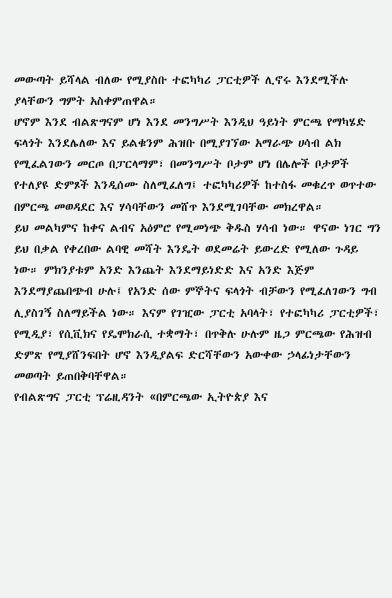መውጣት ይሻላል ብለው የሚያስቡ ተፎካካሪ ፓርቲዎች ሊኖሩ እንደሚችሉ ያላቸውን ግምት አስቀምጠዋል።
ሆኖም እንደ ብልጽግናም ሆነ እንደ መንግሥት እንዲህ ዓይነት ምርጫ የማካሄድ ፍላጎት እንደሌለው እና ይልቁንም ሕዝቡ በሚያገኘው አማራጭ ሀሳብ ልክ የሚፈልገውን መርጦ በፓርላማም፣ በመንግሥት ቦታም ሆነ በሌሎች ቦታዎች የተለያዩ ድምጾች እንዲሰሙ ስለሚፈለግ፤ ተፎካካሪዎች ከተስፋ መቁረጥ ወጥተው በምርጫ መወዳደር እና ሃሳባቸውን መሸጥ እንደሚገባቸው መክረዋል።
ይህ መልካምና ከቀና ልብና አዕምሮ የሚመነጭ ቅዱስ ሃሳብ ነው። ዋናው ነገር ግን ይህ በቃል የቀረበው ልባዊ መሻት እንዴት ወደመሬት ይውረድ የሚለው ጉዳይ ነው። ምክንያቱም አንድ እንጨት እንደማይነድድ እና አንድ እጅም እንደማያጨበጭብ ሁሉ፤ የአንድ ሰው ምኞትና ፍላጎት ብቻውን የሚፈለገውን ግብ ሊያስገኝ ስለማይችል ነው። እናም የገዢው ፓርቲ አባላት፣ የተፎካካሪ ፓርቲዎች፣ የሚዲያ፣ የሲቪክና የዴሞክራሲ ተቋማት፣ በጥቅሉ ሁሉም ዜጋ ምርጫው የሕዝብ ድምጽ የሚያሸንፍበት ሆኖ እንዲያልፍ ድርሻቸውን አውቀው ኃላፊነታቸውን መወጣት ይጠበቅባቸዋል።
የብልጽግና ፓርቲ ፕሬዚዳንት «በምርጫው ኢትዮጵያ እና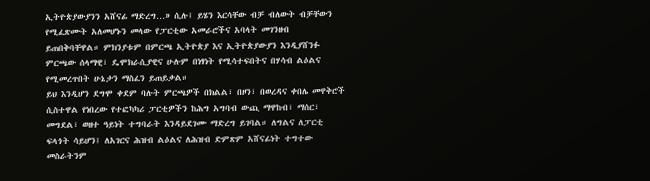ኢትዮጵያውያንን አሸናፊ ማድረግ…» ሲሉ፤ ይሄን እርሳቸው ብቻ ብለውት ብቻቸውን የሚፈጽሙት አለመሆኑን መላው የፓርቲው አመራሮችና አባላት መገንዘብ ይጠበቅባቸዋል። ምክንያቱም በምርጫ ኢትዮጵያ እና ኢትዮጵያውያን እንዲያሸንፉ ምርጫው ሰላማዊ፣ ዴሞክራሲያዊና ሁሉም በነፃነት የሚሳተፍበትና በሃሳብ ልዕልና የሚመረጥበት ሁኔታን ማስፈን ይጠይቃል።
ይህ እንዲሆን ደግሞ ቀደም ባሉት ምርጫዎች በክልል፣ በዞን፣ በወረዳና ቀበሌ መዋቅሮች ሲስተዋል የነበረው የተፎካካሪ ፓርቲዎችን ከሕግ አግባብ ውጪ ማዋከብ፣ ማሰር፣ መግደል፣ ወዘተ ዓይነት ተግባራት እንዳይደገሙ ማድረግ ይገባል። ለግልና ለፓርቲ ፍላጎት ሳይሆን፤ ለአገርና ሕዝብ ልዕልና ለሕዝብ ድምጽም አሸናፊነት ተግተው መስራትንም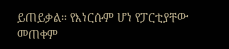ይጠይቃል። የእነርሱም ሆነ የፓርቲያቸው መጠቀም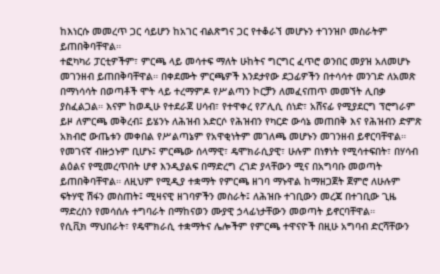ከእነርሱ መመረጥ ጋር ሳይሆን ከአገር ብልጽግና ጋር የተቆራኘ መሆኑን ተገንዝቦ መስራትም ይጠበቅባቸዋል።
ተፎካካሪ ፓርቲዎችም፣ ምርጫ ላይ መሳተፍ ማለት ሁከትና ግርግር ፈጥሮ ወንበር መያዝ አለመሆኑ መገንዘብ ይጠበቅባቸዋል። በቀደሙት ምርጫዎች እንደታየው ደጋፊዎችን በተሳሳተ መንገድ ለአመጽ በማነሳሳት በወጣቶች ሞት ላይ ተረማምዶ የሥልጣን ኮርቻን ለመፈናጠጥ መመኘት ሊበቃ ያስፈልጋል። እናም ከወዲሁ የተደራጀ ሀሳብ፣ የተዋቀረ የፖሊሲ ሰነድ፣ አሸናፊ የሚያደርግ ፕሮግራም ይዞ ለምርጫ መቅረብ፤ ይሄንኑ ለሕዝብ አድርሶ የሕዝብን የካርድ ውሳኔ መጠበቅ እና የሕዝብን ድምጽ አክብሮ ውጤቱን መቀበል የሥልጣኔም የአዋቂነትም መገለጫ መሆኑን መገንዘብ ይኖርባቸዋል።
የመገናኛ ብዙኃኑም ቢሆኑ፤ ምርጫው ሰላማዊ፣ ዴሞክራሲያዊ፣ ሁሉም በነፃነት የሚሳተፍበት፣ በሃሳብ ልዕልና የሚመረጥበት ሆኖ እንዲያልፍ በማድረግ ረገድ ያላቸውን ሚና በአግባቡ መወጣት ይጠበቅባቸዋል። ለዚህም የሚዲያ ተቋማት የምርጫ ዘገባ ማኑዋል ከማዘጋጀት ጀምሮ ለሁሉም ፍትሃዊ ሽፋን መስጠት፤ ሚዛናዊ ዘገባዎችን መስራት፤ ለሕዝቡ ተገቢውን መረጃ በተገቢው ጊዜ ማድረስን የመሳሰሉ ተግባራት በማከናወን ሙያዊ ኃላፊነታቸውን መወጣት ይኖርባቸዋል።
የሲቪክ ማህበራት፣ የዴሞክራሲ ተቋማትና ሌሎችም የምርጫ ተዋናዮች በዚሁ አግባብ ድርሻቸውን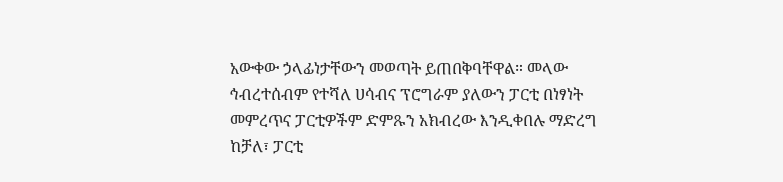አውቀው ኃላፊነታቸውን መወጣት ይጠበቅባቸዋል። መላው ኅብረተሰብም የተሻለ ሀሳብና ፕሮግራም ያለውን ፓርቲ በነፃነት መምረጥና ፓርቲዎችም ድምጹን አክብረው እንዲቀበሉ ማድረግ ከቻለ፣ ፓርቲ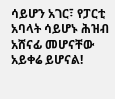ሳይሆን አገር፣ የፓርቲ አባላት ሳይሆኑ ሕዝብ አሸናፊ መሆናቸው አይቀሬ ይሆናል!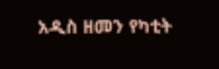አዲስ ዘመን የካቲት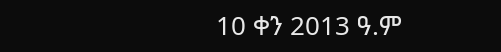10 ቀን 2013 ዓ.ም